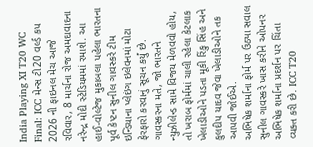India Playing XI T20 WC Final: ICC મેન્સ ટી20 વર્લ્ડ કપ 2026 ની ફાઇનલ મેચ આજે રવિવાર, 8 માર્ચના રોજ અમદાવાદના નરેન્દ્ર મોદી સ્ટેડિયમમાં રમાશે. આ હાઈ-વોલ્ટેજ મુકાબલા પહેલા ભારતના પૂર્વ કેપ્ટન સુનીલ ગાવસ્કરે ટીમ ઇન્ડિયાના પ્લેઇંગ ઇલેવનમાં મોટા ફેરફારો કરવાનું સૂચન કર્યું છે. ગાવસ્કરના મતે, જો ભારતને ન્યુઝીલેન્ડ સામે વિજય મેળવવો હોય, તો ખરાબ ફોર્મમાં ચાલી રહેલા કેટલાક ખેલાડીઓને પડતા મૂકી રિંકુ સિંહ અને કુલદીપ યાદવ જેવા ખેલાડીઓને તક આપવી જોઈએ.
અભિષેક શર્માના ફોર્મ પર ઉઠ્યા સવાલ
સુનીલ ગાવસ્કરે ખાસ કરીને ઓપનર અભિષેક શર્માના પ્રદર્શન પર ચિંતા વ્યક્ત કરી છે. ICC T20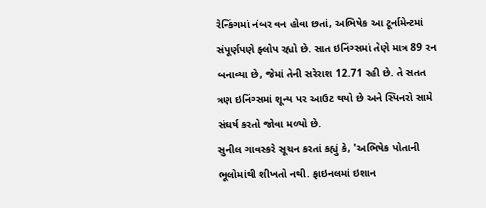રેન્કિંગમાં નંબર વન હોવા છતાં, અભિષેક આ ટૂર્નામેન્ટમાં સંપૂર્ણપણે ફ્લોપ રહ્યો છે. સાત ઇનિંગ્સમાં તેણે માત્ર 89 રન બનાવ્યા છે, જેમાં તેની સરેરાશ 12.71 રહી છે. તે સતત ત્રણ ઇનિંગ્સમાં શૂન્ય પર આઉટ થયો છે અને સ્પિનરો સામે સંઘર્ષ કરતો જોવા મળ્યો છે.
સુનીલ ગાવસ્કરે સૂચન કરતાં કહ્યું કે, 'અભિષેક પોતાની ભૂલોમાંથી શીખતો નથી. ફાઇનલમાં ઇશાન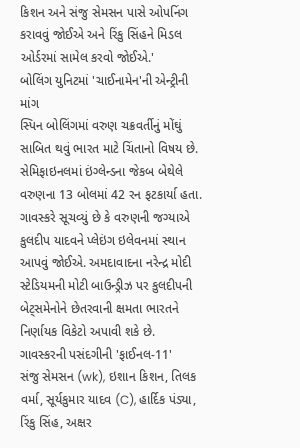કિશન અને સંજુ સેમસન પાસે ઓપનિંગ કરાવવું જોઈએ અને રિંકુ સિંહને મિડલ ઓર્ડરમાં સામેલ કરવો જોઈએ.'
બોલિંગ યુનિટમાં 'ચાઈનામેન'ની એન્ટ્રીની માંગ
સ્પિન બોલિંગમાં વરુણ ચક્રવર્તીનું મોંઘું સાબિત થવું ભારત માટે ચિંતાનો વિષય છે. સેમિફાઇનલમાં ઇંગ્લેન્ડના જેકબ બેથેલે વરુણના 13 બોલમાં 42 રન ફટકાર્યા હતા. ગાવસ્કરે સૂચવ્યું છે કે વરુણની જગ્યાએ કુલદીપ યાદવને પ્લેઇંગ ઇલેવનમાં સ્થાન આપવું જોઈએ. અમદાવાદના નરેન્દ્ર મોદી સ્ટેડિયમની મોટી બાઉન્ડ્રીઝ પર કુલદીપની બેટ્સમેનોને છેતરવાની ક્ષમતા ભારતને નિર્ણાયક વિકેટો અપાવી શકે છે.
ગાવસ્કરની પસંદગીની 'ફાઈનલ-11'
સંજુ સેમસન (wk), ઇશાન કિશન, તિલક વર્મા, સૂર્યકુમાર યાદવ (C), હાર્દિક પંડ્યા, રિંકુ સિંહ, અક્ષર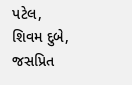પટેલ, શિવમ દુબે, જસપ્રિત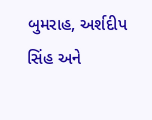બુમરાહ, અર્શદીપ સિંહ અને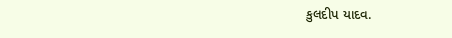કુલદીપ યાદવ.